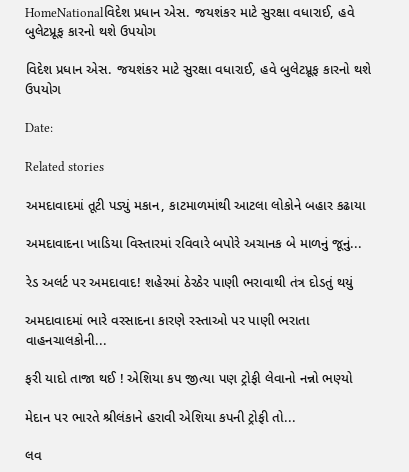HomeNationalવિદેશ પ્રધાન એસ. જયશંકર માટે સુરક્ષા વધારાઈ, હવે બુલેટપ્રૂફ કારનો થશે ઉપયોગ

વિદેશ પ્રધાન એસ. જયશંકર માટે સુરક્ષા વધારાઈ, હવે બુલેટપ્રૂફ કારનો થશે ઉપયોગ

Date:

Related stories

અમદાવાદમાં તૂટી પડ્યું મકાન, કાટમાળમાંથી આટલા લોકોને બહાર કઢાયા

અમદાવાદના ખાડિયા વિસ્તારમાં રવિવારે બપોરે અચાનક બે માળનું જૂનું...

રેડ અલર્ટ પર અમદાવાદ! શહેરમાં ઠેરઠેર પાણી ભરાવાથી તંત્ર દોડતું થયું

અમદાવાદમાં ભારે વરસાદના કારણે રસ્તાઓ પર પાણી ભરાતા વાહનચાલકોની...

ફરી યાદો તાજા થઈ ! એશિયા કપ જીત્યા પણ ટ્રોફી લેવાનો નન્નો ભણ્યો

મેદાન પર ભારતે શ્રીલંકાને હરાવી એશિયા કપની ટ્રોફી તો...

લવ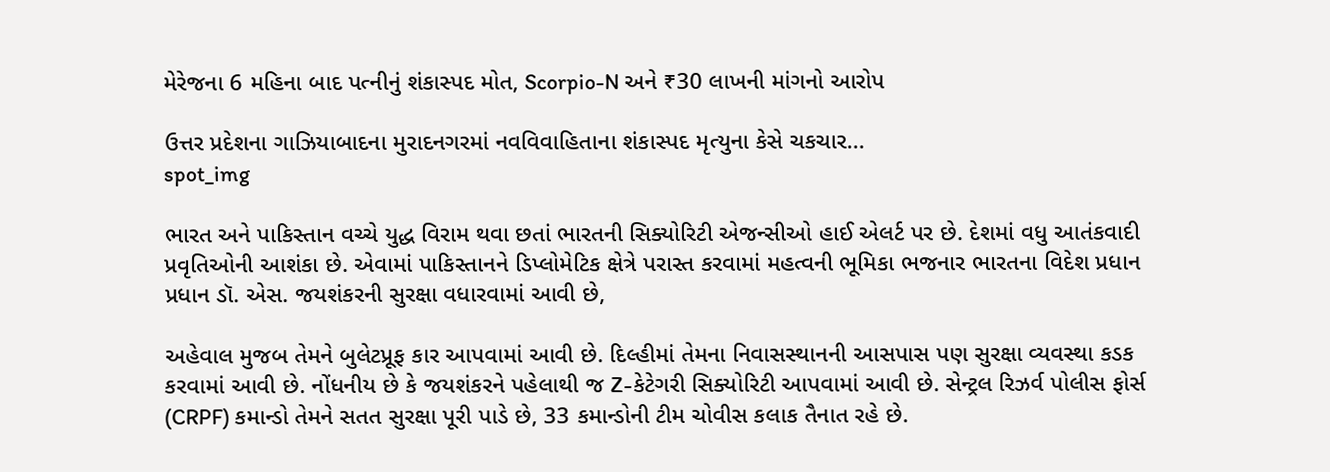મેરેજના 6 મહિના બાદ પત્નીનું શંકાસ્પદ મોત, Scorpio-N અને ₹30 લાખની માંગનો આરોપ

ઉત્તર પ્રદેશના ગાઝિયાબાદના મુરાદનગરમાં નવવિવાહિતાના શંકાસ્પદ મૃત્યુના કેસે ચકચાર...
spot_img

ભારત અને પાકિસ્તાન વચ્ચે યુદ્ધ વિરામ થવા છતાં ભારતની સિક્યોરિટી એજન્સીઓ હાઈ એલર્ટ પર છે. દેશમાં વધુ આતંકવાદી પ્રવૃતિઓની આશંકા છે. એવામાં પાકિસ્તાનને ડિપ્લોમેટિક ક્ષેત્રે પરાસ્ત કરવામાં મહત્વની ભૂમિકા ભજનાર ભારતના વિદેશ પ્રધાન પ્રધાન ડૉ. એસ. જયશંકરની સુરક્ષા વધારવામાં આવી છે,

અહેવાલ મુજબ તેમને બુલેટપ્રૂફ કાર આપવામાં આવી છે. દિલ્હીમાં તેમના નિવાસસ્થાનની આસપાસ પણ સુરક્ષા વ્યવસ્થા કડક કરવામાં આવી છે. નોંધનીય છે કે જયશંકરને પહેલાથી જ Z-કેટેગરી સિક્યોરિટી આપવામાં આવી છે. સેન્ટ્રલ રિઝર્વ પોલીસ ફોર્સ (CRPF) કમાન્ડો તેમને સતત સુરક્ષા પૂરી પાડે છે, 33 કમાન્ડોની ટીમ ચોવીસ કલાક તૈનાત રહે છે.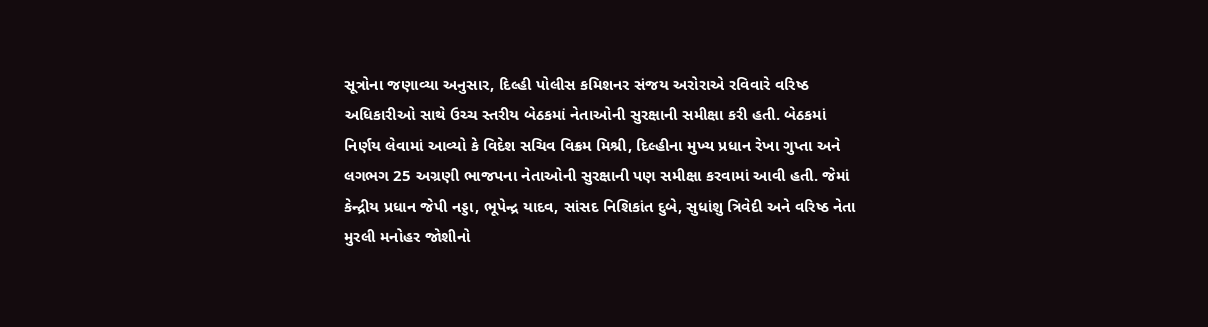સૂત્રોના જણાવ્યા અનુસાર, દિલ્હી પોલીસ કમિશનર સંજય અરોરાએ રવિવારે વરિષ્ઠ અધિકારીઓ સાથે ઉચ્ચ સ્તરીય બેઠકમાં નેતાઓની સુરક્ષાની સમીક્ષા કરી હતી. બેઠકમાં નિર્ણય લેવામાં આવ્યો કે વિદેશ સચિવ વિક્રમ મિશ્રી, દિલ્હીના મુખ્ય પ્રધાન રેખા ગુપ્તા અને લગભગ 25 અગ્રણી ભાજપના નેતાઓની સુરક્ષાની પણ સમીક્ષા કરવામાં આવી હતી. જેમાં કેન્દ્રીય પ્રધાન જેપી નડ્ડા, ભૂપેન્દ્ર યાદવ, સાંસદ નિશિકાંત દુબે, સુધાંશુ ત્રિવેદી અને વરિષ્ઠ નેતા મુરલી મનોહર જોશીનો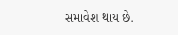સમાવેશ થાય છે.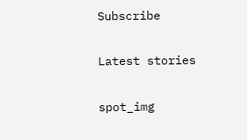Subscribe

Latest stories

spot_img